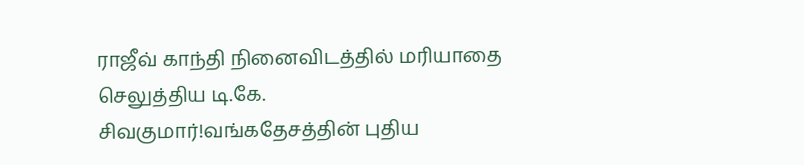ராஜீவ் காந்தி நினைவிடத்தில் மரியாதை செலுத்திய டி.கே. சிவகுமார்!வங்கதேசத்தின் புதிய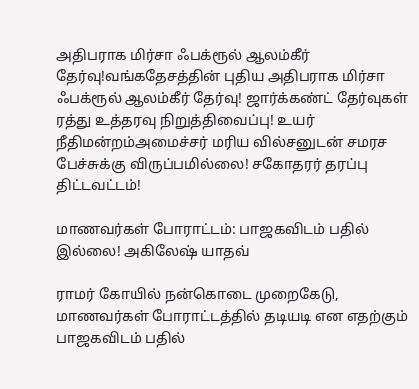அதிபராக மிர்சா ஃபக்ரூல் ஆலம்கீர் தேர்வு!வங்கதேசத்தின் புதிய அதிபராக மிர்சா ஃபக்ரூல் ஆலம்கீர் தேர்வு! ஜார்க்கண்ட் தேர்வுகள் ரத்து உத்தரவு நிறுத்திவைப்பு! உயர் நீதிமன்றம்அமைச்சர் மரிய வில்சனுடன் சமரச பேச்சுக்கு விருப்பமில்லை! சகோதரர் தரப்பு திட்டவட்டம்!

மாணவர்கள் போராட்டம்: பாஜகவிடம் பதில் இல்லை! அகிலேஷ் யாதவ்

ராமர் கோயில் நன்கொடை முறைகேடு, மாணவர்கள் போராட்டத்தில் தடியடி என எதற்கும் பாஜகவிடம் பதில்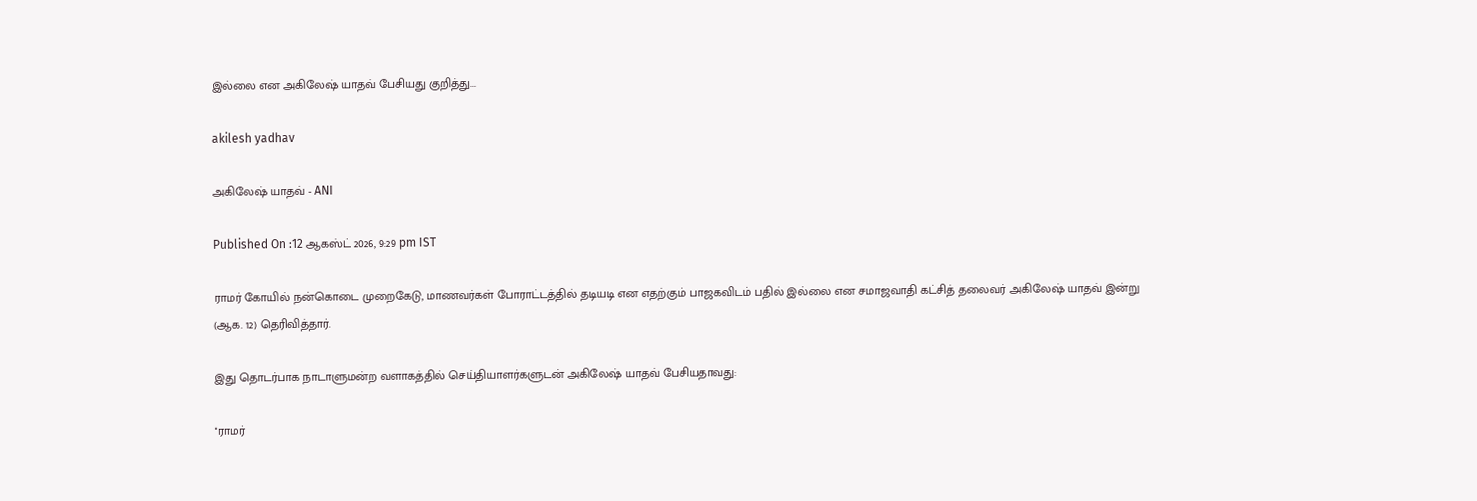இல்லை என அகிலேஷ் யாதவ் பேசியது குறித்து...

akilesh yadhav

அகிலேஷ் யாதவ் - ANI

Published On :12 ஆகஸ்ட் 2026, 9:29 pm IST

ராமர் கோயில் நன்கொடை முறைகேடு, மாணவர்கள் போராட்டத்தில் தடியடி என எதற்கும் பாஜகவிடம் பதில் இல்லை என சமாஜவாதி கட்சித் தலைவர் அகிலேஷ் யாதவ் இன்று (ஆக. 12) தெரிவித்தார்.

இது தொடர்பாக நாடாளுமன்ற வளாகத்தில் செய்தியாளர்களுடன் அகிலேஷ் யாதவ் பேசியதாவது:

''ராமர்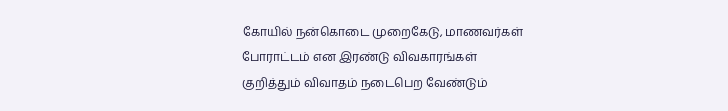கோயில் நன்கொடை முறைகேடு, மாணவர்கள் போராட்டம் என இரண்டு விவகாரங்கள் குறித்தும் விவாதம் நடைபெற வேண்டும்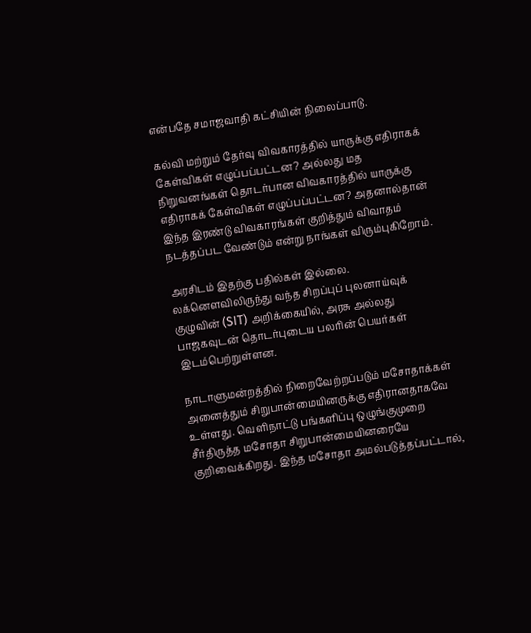என்பதே சமாஜவாதி கட்சியின் நிலைப்பாடு.

கல்வி மற்றும் தேர்வு விவகாரத்தில் யாருக்கு எதிராகக் கேள்விகள் எழுப்பப்பட்டன? அல்லது மத நிறுவனங்கள் தொடர்பான விவகாரத்தில் யாருக்கு எதிராகக் கேள்விகள் எழுப்பப்பட்டன? அதனால்தான் இந்த இரண்டு விவகாரங்கள் குறித்தும் விவாதம் நடத்தப்பட வேண்டும் என்று நாங்கள் விரும்புகிறோம்.

அரசிடம் இதற்கு பதில்கள் இல்லை. லக்னெளவிலிருந்து வந்த சிறப்புப் புலனாய்வுக் குழுவின் (SIT) அறிக்கையில், அரசு அல்லது பாஜகவுடன் தொடர்புடைய பலரின் பெயர்கள் இடம்பெற்றுள்ளன.

நாடாளுமன்றத்தில் நிறைவேற்றப்படும் மசோதாக்கள் அனைத்தும் சிறுபான்மையினருக்கு எதிரானதாகவே உள்ளது. வெளிநாட்டு பங்களிப்பு ஒழுங்குமுறை சீர்திருத்த மசோதா சிறுபான்மையினரையே குறிவைக்கிறது. இந்த மசோதா அமல்படுத்தப்பட்டால்,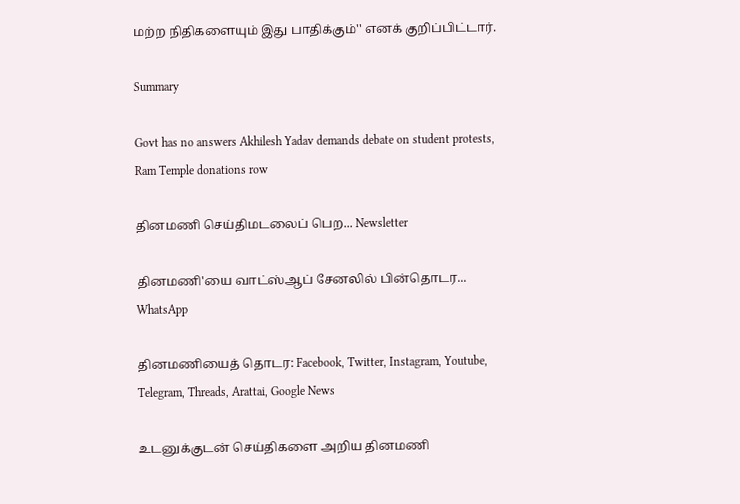மற்ற நிதிகளையும் இது பாதிக்கும்'' எனக் குறிப்பிட்டார்.

Summary

Govt has no answers Akhilesh Yadav demands debate on student protests, Ram Temple donations row

தினமணி செய்திமடலைப் பெற... Newsletter

தினமணி'யை வாட்ஸ்ஆப் சேனலில் பின்தொடர... WhatsApp

தினமணியைத் தொடர: Facebook, Twitter, Instagram, Youtube, Telegram, Threads, Arattai, Google News

உடனுக்குடன் செய்திகளை அறிய தினமணி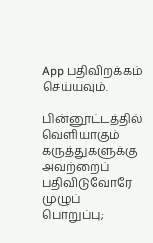App பதிவிறக்கம் செய்யவும்.

பின்னூட்டத்தில் வெளியாகும் கருத்துகளுக்கு அவற்றைப் பதிவிடுவோரே முழுப் பொறுப்பு;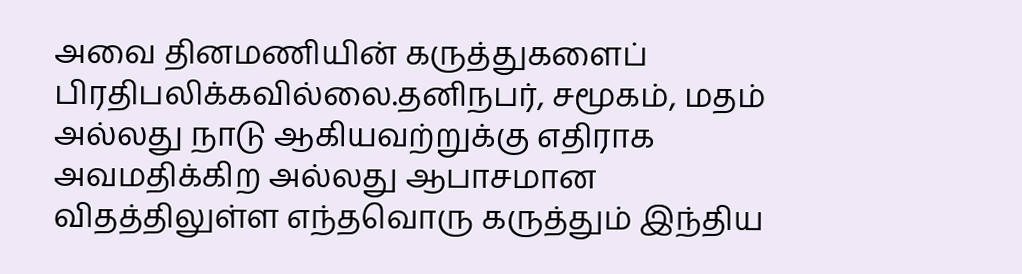அவை தினமணியின் கருத்துகளைப் பிரதிபலிக்கவில்லை.தனிநபர், சமூகம், மதம் அல்லது நாடு ஆகியவற்றுக்கு எதிராக அவமதிக்கிற அல்லது ஆபாசமான விதத்திலுள்ள எந்தவொரு கருத்தும் இந்திய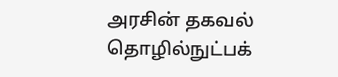அரசின் தகவல் தொழில்நுட்பக்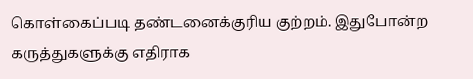கொள்கைப்படி தண்டனைக்குரிய குற்றம். இதுபோன்ற கருத்துகளுக்கு எதிராக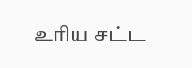உரிய சட்ட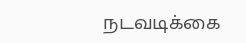நடவடிக்கை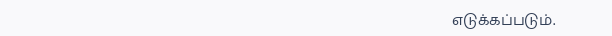எடுக்கப்படும்.